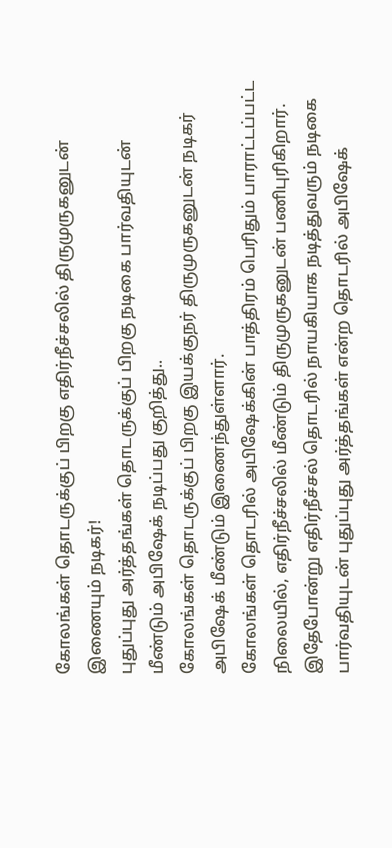கோலங்கள் தொடருக்குப் பிறகு எதிர்நீச்சலில் திருமுருகனுடன் இணையும் நடிகர்!
புதுப்புது அர்த்தங்கள் தொடருக்குப் பிறகு நடிகை பார்வதியுடன் மீண்டும் அபிஷேக் நடிப்பது குறித்து..
கோலங்கள் தொடருக்குப் பிறகு இயக்குநர் திருமுருகனுடன் நடிகர் அபிஷேக் மீண்டும் இணைந்துள்ளார்.
கோலங்கள் தொடரில் அபிஷேக்கின் பாத்திரம் பெரிதும் பாராட்டப்பட்ட நிலையில், எதிர்நீச்சலில் மீண்டும் திருமுருகனுடன் பணிபுரிகிறார்.
இதேபோன்று எதிர்நீச்சல் தொடரில் நாயகியாக நடித்துவரும் நடிகை பார்வதியுடன் புதுப்புது அர்த்தங்கள் என்ற தொடரில் அபிஷேக்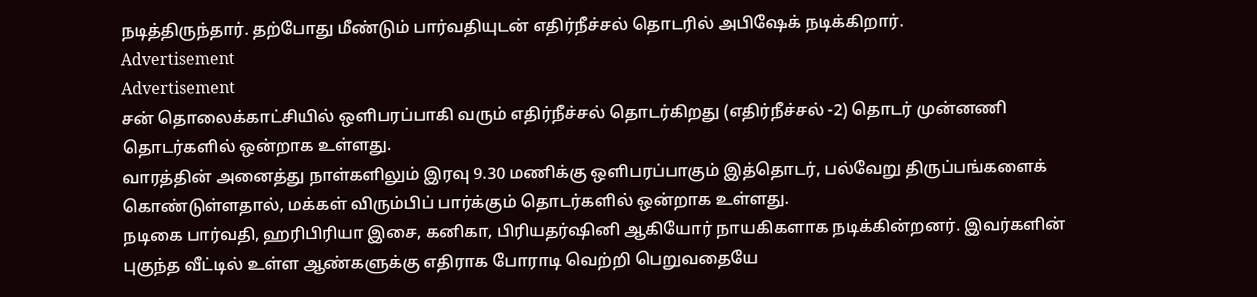நடித்திருந்தார். தற்போது மீண்டும் பார்வதியுடன் எதிர்நீச்சல் தொடரில் அபிஷேக் நடிக்கிறார்.
Advertisement
Advertisement
சன் தொலைக்காட்சியில் ஒளிபரப்பாகி வரும் எதிர்நீச்சல் தொடர்கிறது (எதிர்நீச்சல் -2) தொடர் முன்னணி தொடர்களில் ஒன்றாக உள்ளது.
வாரத்தின் அனைத்து நாள்களிலும் இரவு 9.30 மணிக்கு ஒளிபரப்பாகும் இத்தொடர், பல்வேறு திருப்பங்களைக் கொண்டுள்ளதால், மக்கள் விரும்பிப் பார்க்கும் தொடர்களில் ஒன்றாக உள்ளது.
நடிகை பார்வதி, ஹரிபிரியா இசை, கனிகா, பிரியதர்ஷினி ஆகியோர் நாயகிகளாக நடிக்கின்றனர். இவர்களின் புகுந்த வீட்டில் உள்ள ஆண்களுக்கு எதிராக போராடி வெற்றி பெறுவதையே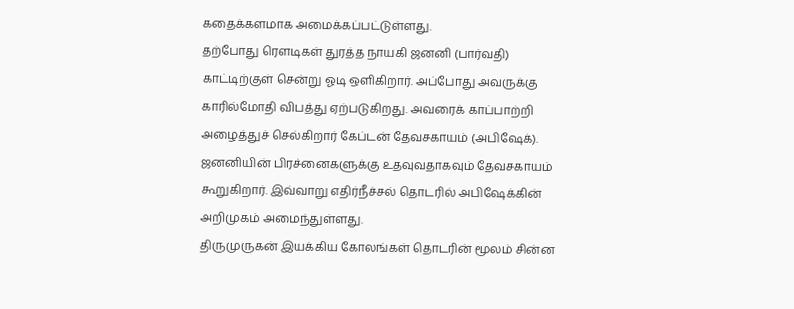கதைக்களமாக அமைக்கப்பட்டுள்ளது.
தற்போது ரெளடிகள் துரத்த நாயகி ஜனனி (பார்வதி) காட்டிற்குள் சென்று ஓடி ஒளிகிறார். அப்போது அவருக்கு காரில்மோதி விபத்து ஏற்படுகிறது. அவரைக் காப்பாற்றி அழைத்துச் செல்கிறார் கேப்டன் தேவசகாயம் (அபிஷேக்). ஜனனியின் பிரச்னைகளுக்கு உதவுவதாகவும் தேவசகாயம் கூறுகிறார். இவ்வாறு எதிர்நீச்சல் தொடரில் அபிஷேக்கின் அறிமுகம் அமைந்துள்ளது.
திருமுருகன் இயக்கிய கோலங்கள் தொடரின் மூலம் சின்ன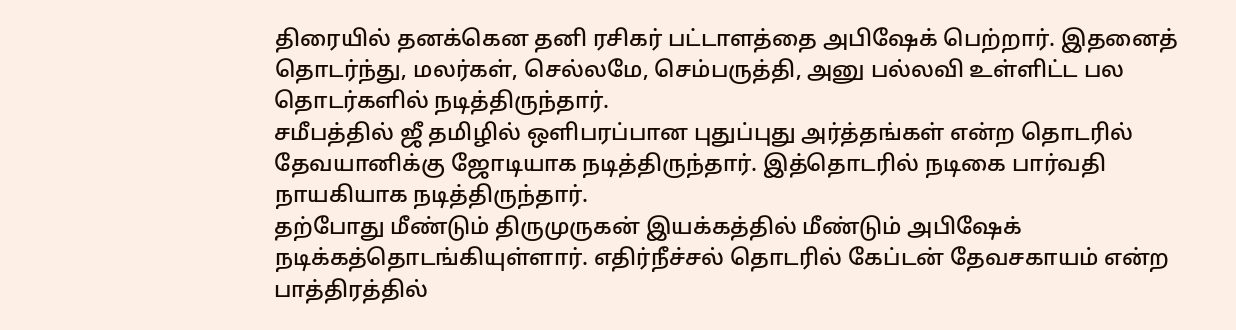திரையில் தனக்கென தனி ரசிகர் பட்டாளத்தை அபிஷேக் பெற்றார். இதனைத் தொடர்ந்து, மலர்கள், செல்லமே, செம்பருத்தி, அனு பல்லவி உள்ளிட்ட பல தொடர்களில் நடித்திருந்தார்.
சமீபத்தில் ஜீ தமிழில் ஒளிபரப்பான புதுப்புது அர்த்தங்கள் என்ற தொடரில் தேவயானிக்கு ஜோடியாக நடித்திருந்தார். இத்தொடரில் நடிகை பார்வதி நாயகியாக நடித்திருந்தார்.
தற்போது மீண்டும் திருமுருகன் இயக்கத்தில் மீண்டும் அபிஷேக் நடிக்கத்தொடங்கியுள்ளார். எதிர்நீச்சல் தொடரில் கேப்டன் தேவசகாயம் என்ற பாத்திரத்தில்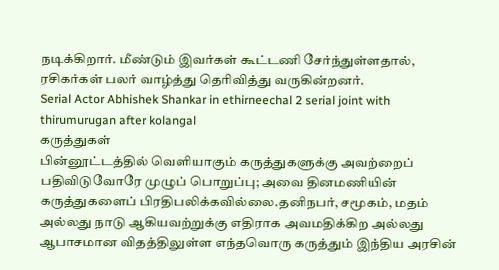நடிக்கிறார். மீண்டும் இவர்கள் கூட்டணி சேர்ந்துள்ளதால், ரசிகர்கள் பலர் வாழ்த்து தெரிவித்து வருகின்றனர்.
Serial Actor Abhishek Shankar in ethirneechal 2 serial joint with thirumurugan after kolangal
கருத்துகள்
பின்னூட்டத்தில் வெளியாகும் கருத்துகளுக்கு அவற்றைப் பதிவிடுவோரே முழுப் பொறுப்பு; அவை தினமணியின் கருத்துகளைப் பிரதிபலிக்கவில்லை.தனிநபர், சமூகம், மதம் அல்லது நாடு ஆகியவற்றுக்கு எதிராக அவமதிக்கிற அல்லது ஆபாசமான விதத்திலுள்ள எந்தவொரு கருத்தும் இந்திய அரசின்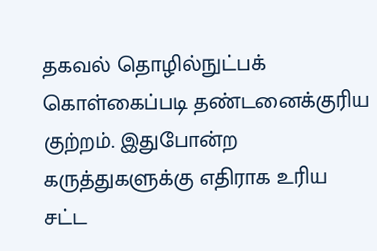தகவல் தொழில்நுட்பக் கொள்கைப்படி தண்டனைக்குரிய குற்றம். இதுபோன்ற கருத்துகளுக்கு எதிராக உரிய சட்ட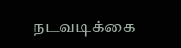நடவடிக்கை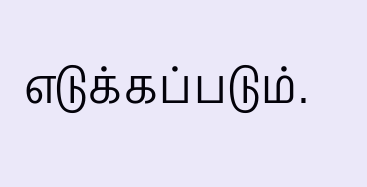எடுக்கப்படும்.